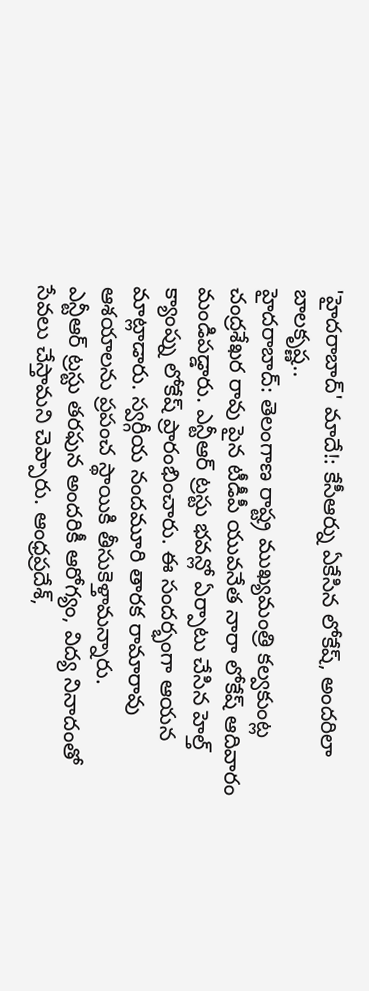'హైదరాబాద్' మాదే!: కేసీఆర్ను ఏకేసిన లోకేష్, అందరిలా బాలకృష్ణ..
హైదరాబాద్: తెలంగాణ రాష్ట్ర ముఖ్యమంత్రి కల్వకుంట్ల చంద్రశేఖర రావు పైన టీడీపీ యువనేత నారా లోకేష్ ఆదివారం మండిపడ్డారు. ఎన్టీఆర్ ట్రస్టు భవన్లో ఏర్పాటు చేసిన హెల్త్ క్యాంప్ను లోకేష్ ప్రారంభించారు. ఈ సందర్భంగా ఆయన మాట్లాడారు. స్వర్గీయ నందమూరి తారక రామారావు ఆశయాలను ప్రపంచ స్థాయికి తీసుకెళ్తామన్నారు.
ఎన్టీఆర్ ట్రస్టు తరఫున అందరికీ ఆరోగ్యం, విద్య నినాదంతో సేవలు చేస్తామని చెప్పారు. ఆంధ్రప్రదేశ్,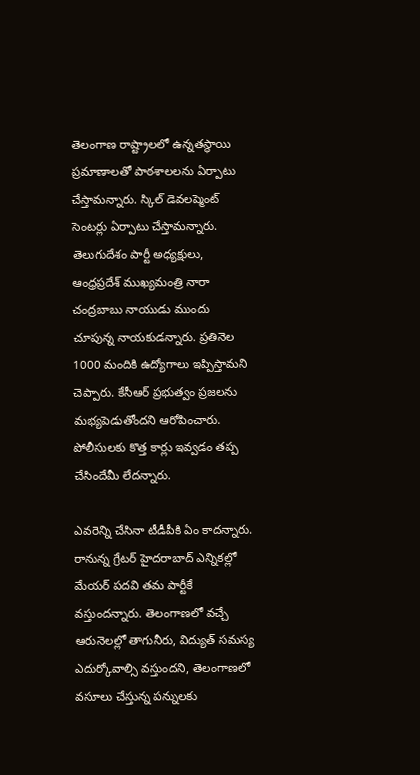తెలంగాణ రాష్ట్రాలలో ఉన్నతస్థాయి ప్రమాణాలతో పాఠశాలలను ఏర్పాటు చేస్తామన్నారు. స్కిల్ డెవలప్మెంట్ సెంటర్లు ఏర్పాటు చేస్తామన్నారు.
తెలుగుదేశం పార్టీ అధ్యక్షులు, ఆంధ్రప్రదేశ్ ముఖ్యమంత్రి నారా చంద్రబాబు నాయుడు ముందు చూపున్న నాయకుడన్నారు. ప్రతినెల 1000 మందికి ఉద్యోగాలు ఇప్పిస్తామని చెప్పారు. కేసీఆర్ ప్రభుత్వం ప్రజలను మభ్యపెడుతోందని ఆరోపించారు. పోలీసులకు కొత్త కార్లు ఇవ్వడం తప్ప చేసిందేమీ లేదన్నారు.

ఎవరెన్ని చేసినా టీడీపీకి ఏం కాదన్నారు. రానున్న గ్రేటర్ హైదరాబాద్ ఎన్నికల్లో మేయర్ పదవి తమ పార్టీకే వస్తుందన్నారు. తెలంగాణలో వచ్చే ఆరునెలల్లో తాగునీరు, విద్యుత్ సమస్య ఎదుర్కోవాల్సి వస్తుందని, తెలంగాణలో వసూలు చేస్తున్న పన్నులకు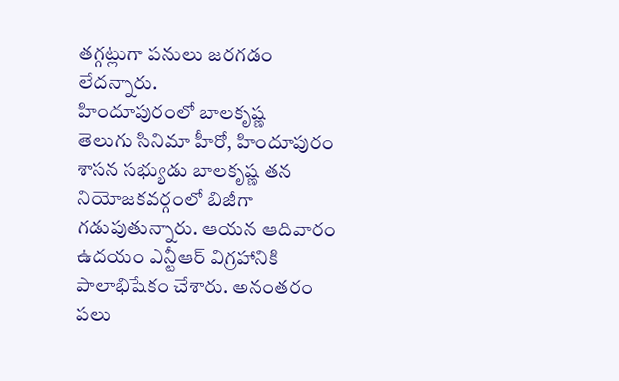తగ్గట్లుగా పనులు జరగడం లేదన్నారు.
హిందూపురంలో బాలకృష్ణ
తెలుగు సినిమా హీరో, హిందూపురం శాసన సభ్యుడు బాలకృష్ణ తన నియోజకవర్గంలో బిజీగా గడుపుతున్నారు. ఆయన ఆదివారం ఉదయం ఎన్టీఆర్ విగ్రహానికి పాలాభిషేకం చేశారు. అనంతరం పలు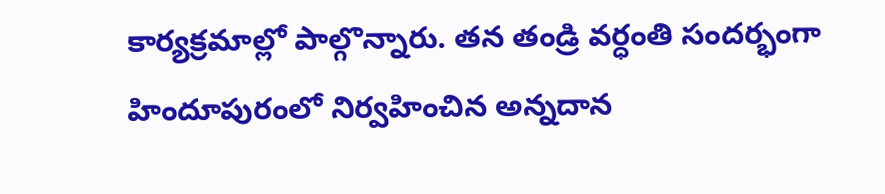కార్యక్రమాల్లో పాల్గొన్నారు. తన తండ్రి వర్ధంతి సందర్భంగా హిందూపురంలో నిర్వహించిన అన్నదాన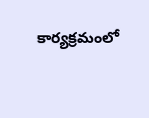కార్యక్రమంలో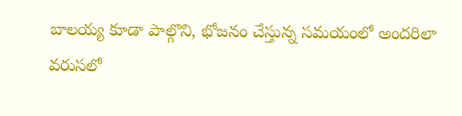బాలయ్య కూడా పాల్గొని, భోజనం చేస్తున్న సమయంలో అందరిలా వరుసలో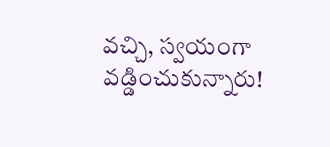వచ్చి, స్వయంగా వడ్డించుకున్నారు!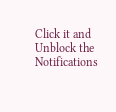Click it and Unblock the Notifications